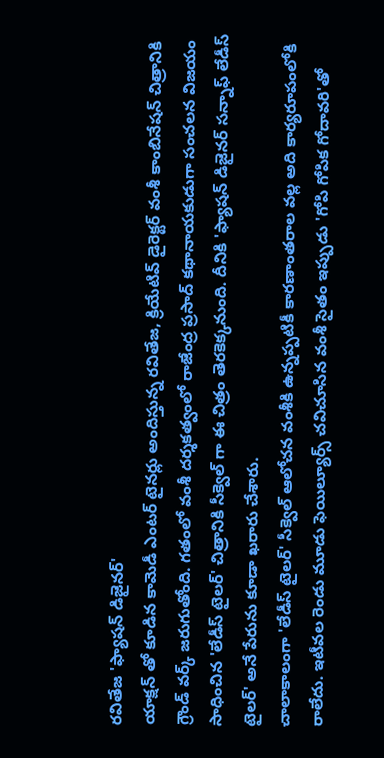రవితేజ 'ఫ్యాషన్ డిజైనర్'
యాక్షన్ తో కూడిన కామెడీ ఎంటర్ టైనర్లు అందిస్తున్న రవితేజ, క్రియేటివ్ డైరెక్టర్ వంశీ కాంబినేషన్ చిత్రానికి గ్రౌండ్ వర్క్ జరుగుతోంది. గతంలో వంశీ దర్శకత్వంలో రాజేంద్ర ప్రసాద్ కథానాయకుడుగా సంచలన విజయం సాధించిన 'లేడీస్ టైలర్' చిత్రానికి సీక్వెల్ గా ఈ చిత్రం తెరకెక్కనుంది. దీనికి 'ఫ్యాషన్ డిజైనర్ సన్నాఫ్ లేడీస్ టైలర్' అనే పేరును కూడా ఖరారు చేశారు.
చాలాకాలంగా 'లేడీస్ టైలర్' సీక్వెల్ ఆలోచన వంశీకి ఉన్నప్పటికీ కారణాంతరాల వల్ల అది కార్యరూపంలోకి రాలేదు. ఇటీవల రెండు మూడు ఫెయిల్యూర్స్ చవిచూసిన వంశీ సైతం ఇప్పుడు 'గోపి గోపిక గోదావరి'తో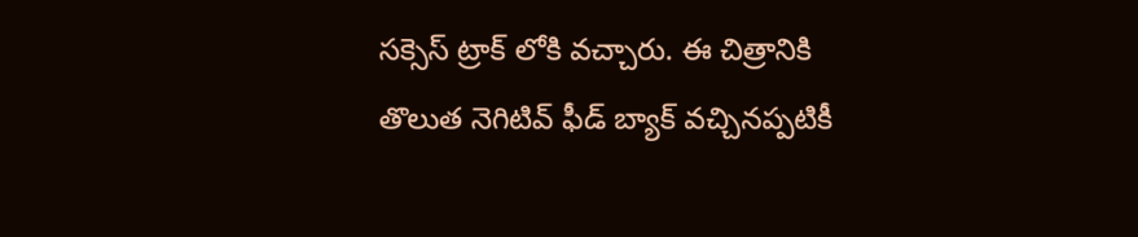సక్సెస్ ట్రాక్ లోకి వచ్చారు. ఈ చిత్రానికి తొలుత నెగిటివ్ ఫీడ్ బ్యాక్ వచ్చినప్పటికీ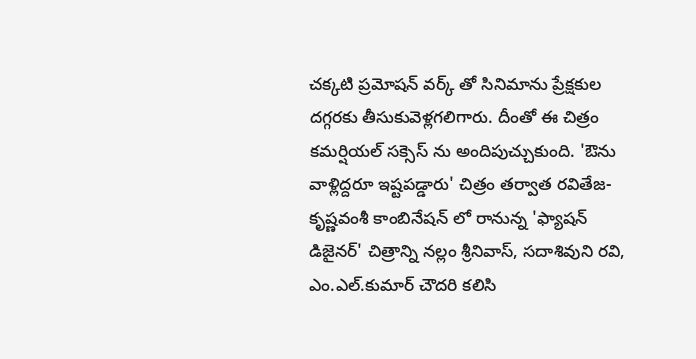చక్కటి ప్రమోషన్ వర్క్ తో సినిమాను ప్రేక్షకుల దగ్గరకు తీసుకువెళ్లగలిగారు. దీంతో ఈ చిత్రం కమర్షియల్ సక్సెస్ ను అందిపుచ్చుకుంది. 'ఔను వాళ్లిద్దరూ ఇష్టపడ్డారు' చిత్రం తర్వాత రవితేజ-కృష్ణవంశీ కాంబినేషన్ లో రానున్న 'ఫ్యాషన్ డిజైనర్' చిత్రాన్ని నల్లం శ్రీనివాస్, సదాశివుని రవి, ఎం.ఎల్.కుమార్ చౌదరి కలిసి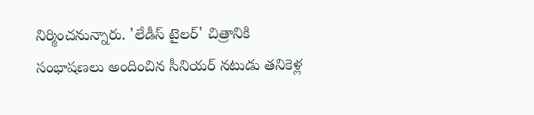నిర్మించనున్నారు. 'లేడీస్ టైలర్' చిత్రానికి సంభాషణలు అందించిన సీనియర్ నటుడు తనికెళ్ల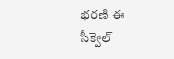భరణి ఈ సీక్వెల్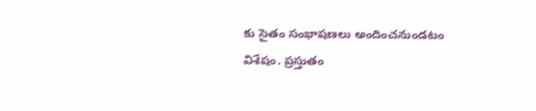కు సైతం సంభాషణలు అందించనుండటం విశేషం. ప్రస్తుతం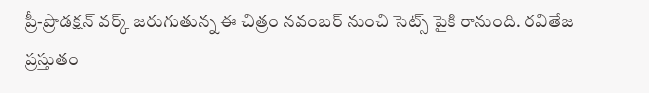ప్రీ-ప్రొడక్షన్ వర్క్ జరుగుతున్న ఈ చిత్రం నవంబర్ నుంచి సెట్స్ పైకి రానుంది. రవితేజ ప్రస్తుతం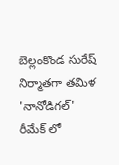బెల్లంకొండ సురేష్ నిర్మాతగా తమిళ 'నానోడిగల్' రీమేక్ లో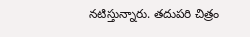నటిస్తున్నారు. తదుపరి చిత్రం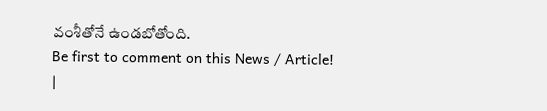వంశీతోనే ఉండబోతోంది.
Be first to comment on this News / Article!
|